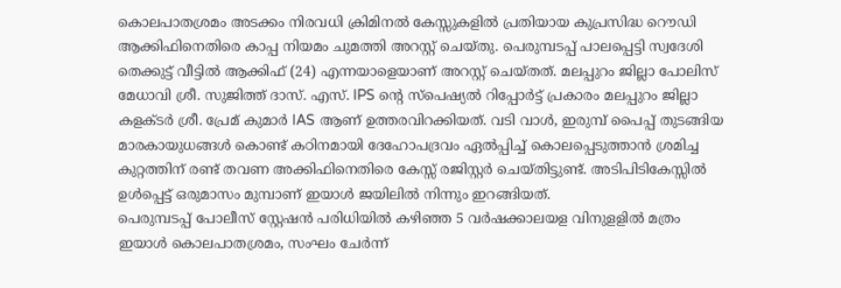കൊലപാതശ്രമം അടക്കം നിരവധി ക്രിമിനൽ കേസ്സുകളിൽ പ്രതിയായ കുപ്രസിദ്ധ റൌഡി ആക്കിഫിനെതിരെ കാപ്പ നിയമം ചുമത്തി അറസ്റ്റ് ചെയ്തു. പെരുമ്പടപ്പ് പാലപ്പെട്ടി സ്വദേശി തെക്കുട്ട് വീട്ടിൽ ആക്കിഫ് (24) എന്നയാളെയാണ് അറസ്റ്റ് ചെയ്തത്. മലപ്പുറം ജില്ലാ പോലിസ് മേധാവി ശ്രീ. സുജിത്ത് ദാസ്. എസ്. IPS ന്റെ സ്പെഷ്യൽ റിപ്പോർട്ട് പ്രകാരം മലപ്പുറം ജില്ലാ കളക്ടർ ശ്രീ. പ്രേമ് കുമാർ IAS ആണ് ഉത്തരവിറക്കിയത്. വടി വാൾ, ഇരുമ്പ് പൈപ്പ് തുടങ്ങിയ മാരകായുധങ്ങൾ കൊണ്ട് കഠിനമായി ദേഹോപദ്രവം ഏൽപ്പിച്ച് കൊലപ്പെടുത്താൻ ശ്രമിച്ച കുറ്റത്തിന് രണ്ട് തവണ അക്കിഫിനെതിരെ കേസ്സ് രജിസ്റ്റർ ചെയ്തിട്ടുണ്ട്. അടിപിടികേസ്സിൽ ഉൾപ്പെട്ട് ഒരുമാസം മുമ്പാണ് ഇയാൾ ജയിലിൽ നിന്നും ഇറങ്ങിയത്.
പെരുമ്പടപ്പ് പോലീസ് സ്റ്റേഷൻ പരിധിയിൽ കഴിഞ്ഞ 5 വർഷക്കാലയള വിനുളളിൽ മത്രം ഇയാൾ കൊലപാതശ്രമം, സംഘം ചേർന്ന്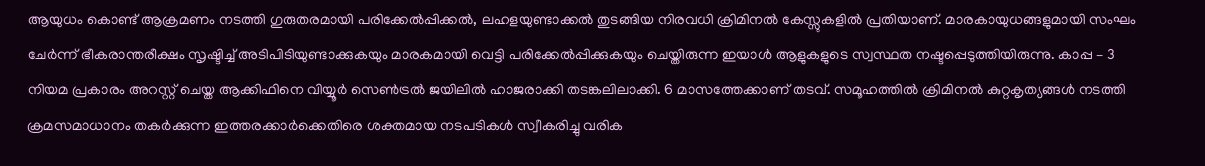ആയുധം കൊണ്ട് ആക്രമണം നടത്തി ഗുരുതരമായി പരിക്കേൽപ്പിക്കൽ, ലഹളയുണ്ടാക്കൽ തുടങ്ങിയ നിരവധി ക്രിമിനൽ കേസ്സുകളിൽ പ്രതിയാണ്. മാരകായുധങ്ങളുമായി സംഘം ചേർന്ന് ഭീകരാന്തരീക്ഷം സൃഷ്ടിച്ച് അടിപിടിയുണ്ടാക്കുകയും മാരകമായി വെട്ടി പരിക്കേൽപ്പിക്കുകയും ചെയ്തിരുന്ന ഇയാൾ ആളുകളുടെ സ്വസ്ഥത നഷ്ടപ്പെടുത്തിയിരുന്നു. കാപ്പ – 3 നിയമ പ്രകാരം അറസ്റ്റ് ചെയ്ത ആക്കിഫിനെ വിയ്യൂർ സെൺട്രൽ ജയിലിൽ ഹാജരാക്കി തടങ്കലിലാക്കി. 6 മാസത്തേക്കാണ് തടവ്. സമൂഹത്തിൽ ക്രിമിനൽ കുറ്റകൃത്യങ്ങൾ നടത്തി ക്രമസമാധാനം തകർക്കുന്ന ഇത്തരക്കാർക്കെതിരെ ശക്തമായ നടപടികൾ സ്വീകരിച്ചു വരിക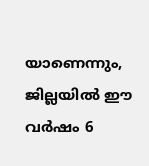യാണെന്നും, ജില്ലയിൽ ഈ വർഷം 6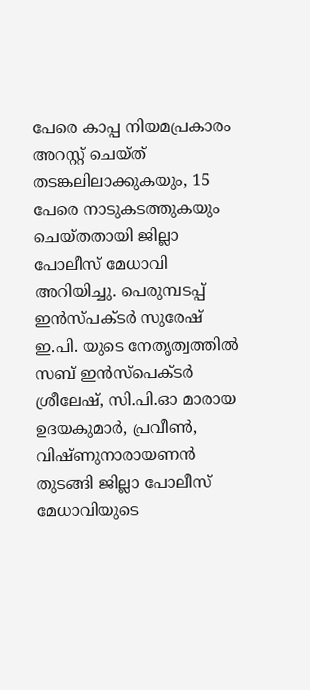പേരെ കാപ്പ നിയമപ്രകാരം അറസ്റ്റ് ചെയ്ത് തടങ്കലിലാക്കുകയും, 15 പേരെ നാടുകടത്തുകയും ചെയ്തതായി ജില്ലാ പോലീസ് മേധാവി അറിയിച്ചു. പെരുമ്പടപ്പ് ഇൻസ്പക്ടർ സുരേഷ് ഇ.പി. യുടെ നേതൃത്വത്തിൽ സബ് ഇൻസ്പെക്ടർ ശ്രീലേഷ്, സി.പി.ഓ മാരായ ഉദയകുമാർ, പ്രവീൺ, വിഷ്ണുനാരായണൻ തുടങ്ങി ജില്ലാ പോലീസ് മേധാവിയുടെ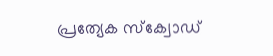പ്രത്യേക സ്ക്വോഡ്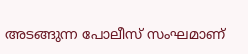അടങ്ങുന്ന പോലീസ് സംഘമാണ്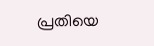പ്രതിയെ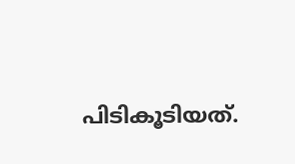പിടികൂടിയത്.